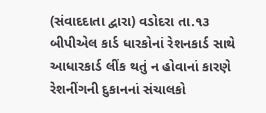(સંવાદદાતા દ્વારા) વડોદરા તા.૧૩
બીપીએલ કાર્ડ ધારકોનાં રેશનકાર્ડ સાથે આધારકાર્ડ લીંક થતું ન હોવાનાં કારણે રેશનીંગની દુકાનનાં સંચાલકો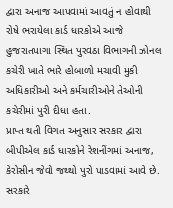દ્વારા અનાજ આપવામાં આવતું ન હોવાથી રોષે ભરાયેલા કાર્ડ ધારકોએ આજે હુજરાતપાગા સ્થિત પુરવઠા વિભાગની ઝોનલ કચેરી ખાતે ભારે હોબાળો મચાવી મુકી અધિકારીઓ અને કર્મચારીઓને તેઓની કચેરીમાં પુરી દીધા હતા.
પ્રાપ્ત થતી વિગત અનુસાર સરકાર દ્વારા બીપીએલ કાર્ડ ધારકોને રેશનીંગમાં અનાજ, કેરોસીન જેવો જથ્થો પુરો પાડવામાં આવે છે. સરકારે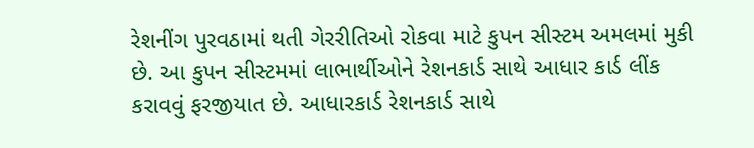રેશનીંગ પુરવઠામાં થતી ગેરરીતિઓ રોકવા માટે કુપન સીસ્ટમ અમલમાં મુકી છે. આ કુપન સીસ્ટમમાં લાભાર્થીઓને રેશનકાર્ડ સાથે આધાર કાર્ડ લીંક કરાવવું ફરજીયાત છે. આધારકાર્ડ રેશનકાર્ડ સાથે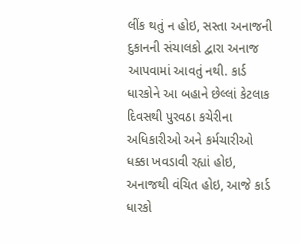લીંક થતું ન હોઇ, સસ્તા અનાજની દુકાનની સંચાલકો દ્વારા અનાજ આપવામાં આવતું નથી. કાર્ડ ધારકોને આ બહાને છેલ્લાં કેટલાક દિવસથી પુરવઠા કચેરીના અધિકારીઓ અને કર્મચારીઓ ધક્કા ખવડાવી રહ્યાં હોઇ, અનાજથી વંચિત હોઇ, આજે કાર્ડ ધારકો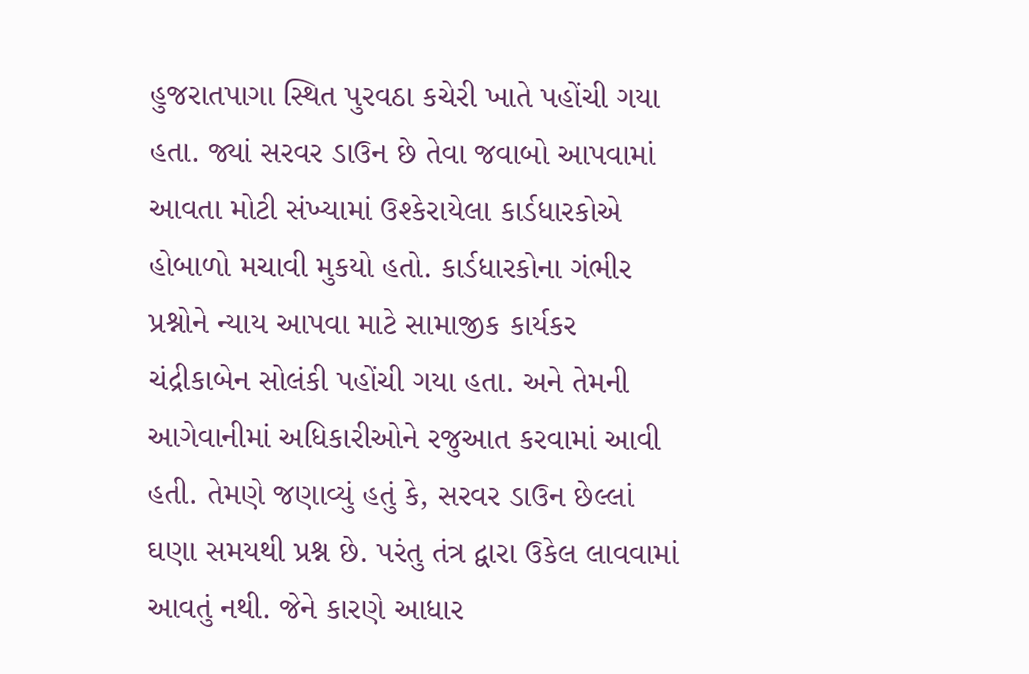હુજરાતપાગા સ્થિત પુરવઠા કચેરી ખાતે પહોંચી ગયા હતા. જ્યાં સરવર ડાઉન છે તેવા જવાબો આપવામાં આવતા મોટી સંખ્યામાં ઉશ્કેરાયેલા કાર્ડધારકોએ હોબાળો મચાવી મુકયો હતો. કાર્ડધારકોના ગંભીર પ્રશ્નોને ન્યાય આપવા માટે સામાજીક કાર્યકર ચંદ્રીકાબેન સોલંકી પહોંચી ગયા હતા. અને તેમની આગેવાનીમાં અધિકારીઓને રજુઆત કરવામાં આવી હતી. તેમણે જણાવ્યું હતું કે, સરવર ડાઉન છેલ્લાં ઘણા સમયથી પ્રશ્ન છે. પરંતુ તંત્ર દ્વારા ઉકેલ લાવવામાં આવતું નથી. જેને કારણે આધાર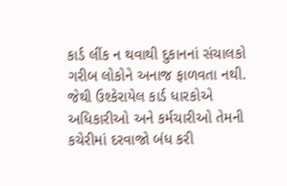કાર્ડ લીંક ન થવાથી દુકાનનાં સંચાલકો ગરીબ લોકોને અનાજ ફાળવતા નથી. જેથી ઉશ્કેરાયેલ કાર્ડ ધારકોએ અધિકારીઓ અને કર્મચારીઓ તેમની કચેરીમાં દરવાજો બંધ કરી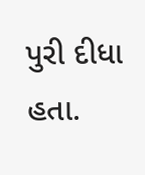પુરી દીધા હતા.